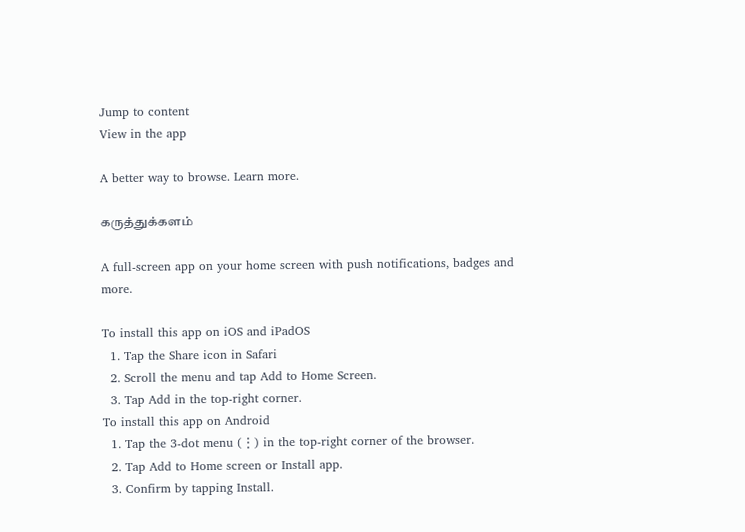Jump to content
View in the app

A better way to browse. Learn more.

கருத்துக்களம்

A full-screen app on your home screen with push notifications, badges and more.

To install this app on iOS and iPadOS
  1. Tap the Share icon in Safari
  2. Scroll the menu and tap Add to Home Screen.
  3. Tap Add in the top-right corner.
To install this app on Android
  1. Tap the 3-dot menu (⋮) in the top-right corner of the browser.
  2. Tap Add to Home screen or Install app.
  3. Confirm by tapping Install.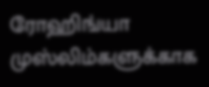ரோஹிங்யா முஸ்லிம்களுக்காக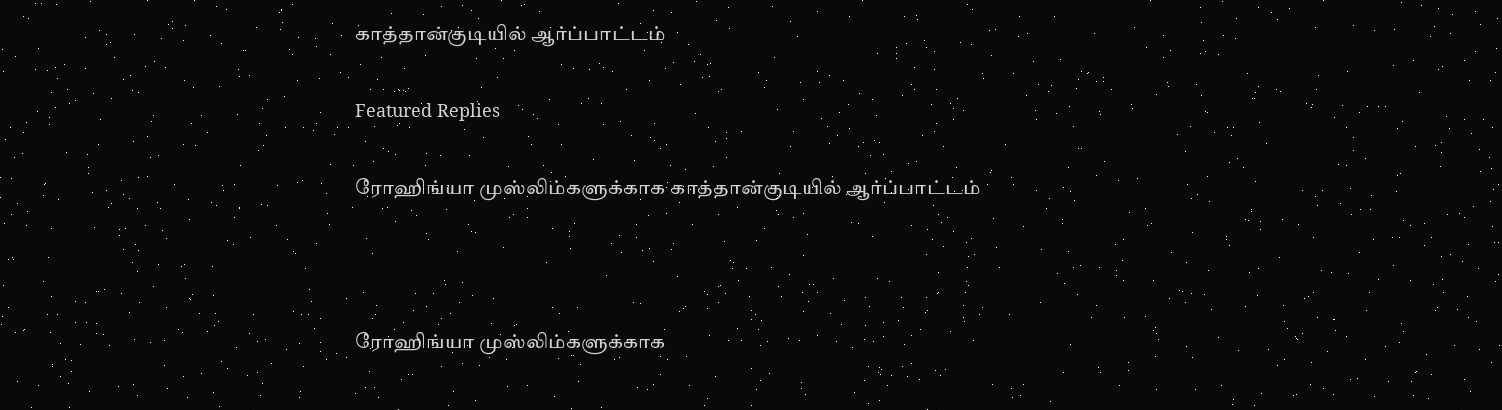காத்தான்குடியில் ஆர்ப்பாட்டம்

Featured Replies

ரோஹிங்யா முஸ்லிம்களுக்காக காத்தான்குடியில் ஆர்ப்பாட்டம்



ரோஹிங்யா முஸ்லிம்களுக்காக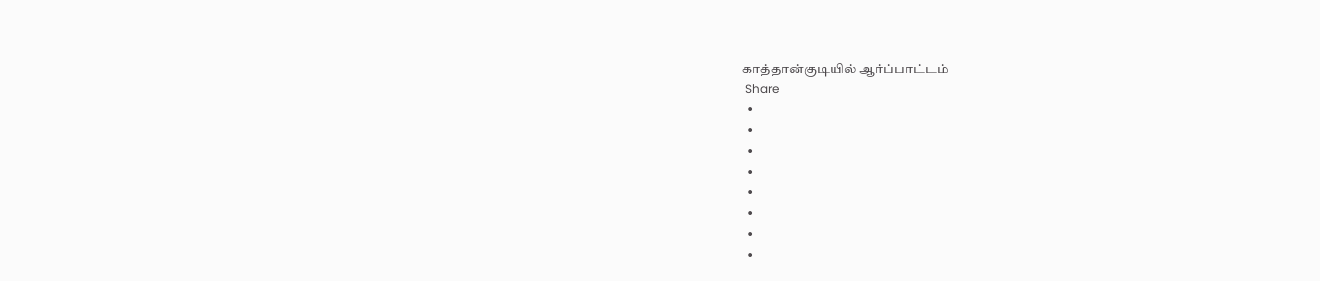காத்தான்குடியில் ஆர்ப்பாட்டம்
 Share
  •
  •
  •
  •
  •
  •
  •
  •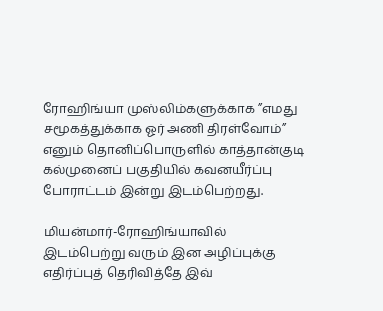ரோஹிங்யா முஸ்லிம்களுக்காக ”எமது சமூகத்துக்காக ஓர் அணி திரள்வோம்” எனும் தொனிப்பொருளில் காத்தான்குடி கல்முனைப் பகுதியில் கவனயீர்ப்பு போராட்டம் இன்று இடம்பெற்றது.

மியன்மார்-ரோஹிங்யாவில் இடம்பெற்று வரும் இன அழிப்புக்கு எதிர்ப்புத் தெரிவித்தே இவ்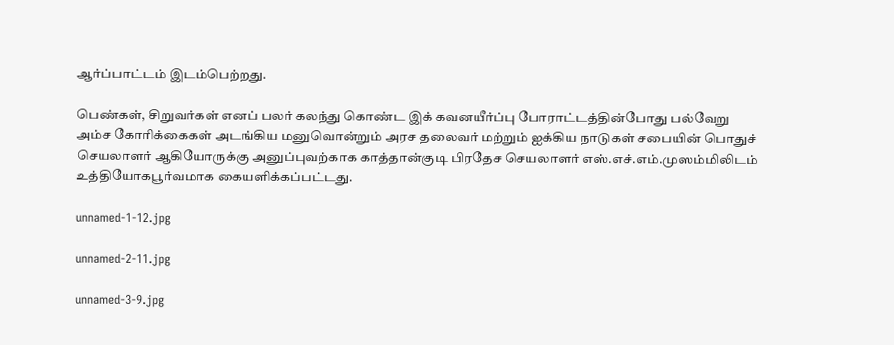ஆர்ப்பாட்டம் இடம்பெற்றது.

பெண்கள், சிறுவர்கள் எனப் பலர் கலந்து கொண்ட இக் கவனயீர்ப்பு போராட்டத்தின்போது பல்வேறு அம்ச கோரிக்கைகள் அடங்கிய மனுவொன்றும் அரச தலைவர் மற்றும் ஐக்கிய நாடுகள் சபையின் பொதுச் செயலாளர் ஆகியோருக்கு அனுப்புவற்காக காத்தான்குடி பிரதேச செயலாளர் எஸ்.எச்.எம்.முஸம்மிலிடம் உத்தியோகபூர்வமாக கையளிக்கப்பட்டது.

unnamed-1-12.jpg

unnamed-2-11.jpg

unnamed-3-9.jpg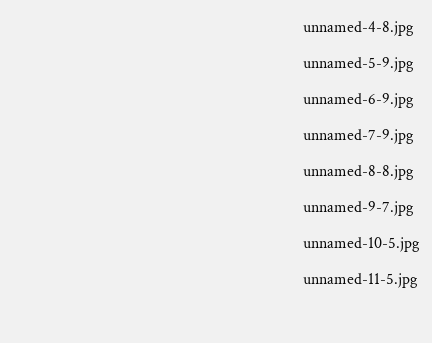unnamed-4-8.jpg

unnamed-5-9.jpg

unnamed-6-9.jpg

unnamed-7-9.jpg

unnamed-8-8.jpg

unnamed-9-7.jpg

unnamed-10-5.jpg

unnamed-11-5.jpg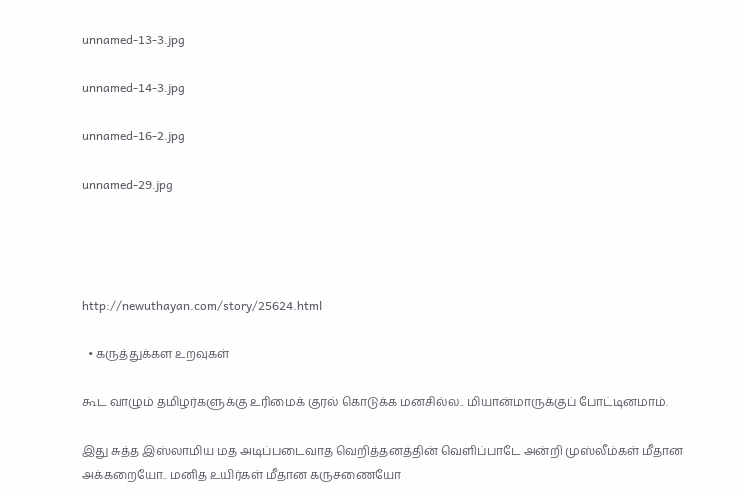unnamed-13-3.jpg

unnamed-14-3.jpg

unnamed-16-2.jpg

unnamed-29.jpg




http://newuthayan.com/story/25624.html

  • கருத்துக்கள உறவுகள்

கூட வாழும் தமிழர்களுக்கு உரிமைக் குரல் கொடுக்க மனசில்ல.. மியான்மாருக்குப் போட்டினமாம்.

இது சுத்த இஸ்லாமிய மத அடிப்படைவாத வெறித்தனத்தின் வெளிப்பாடே அன்றி முஸ்லீம்கள் மீதான அக்கறையோ.. மனித உயிர்கள் மீதான கருசணையோ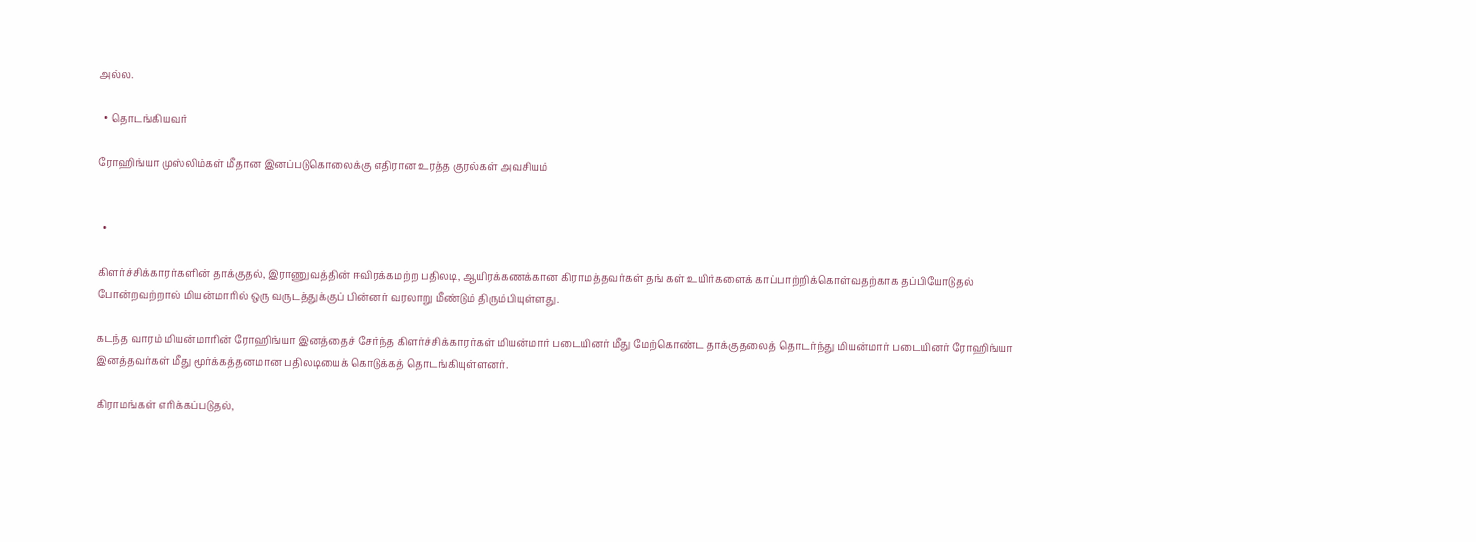அல்ல.

  • தொடங்கியவர்

ரோஹிங்யா முஸ்லிம்கள் மீதான இனப்படுகொலைக்கு எதிரான உரத்த குரல்கள் அவசியம்


  •

கிளர்ச்சிக்காரர்களின் தாக்குதல், இராணுவத்தின் ஈவிரக்கமற்ற பதிலடி, ஆயிரக்கணக்கான கிராமத்தவர்கள் தங் கள் உயிர்களைக் காப்பாற்றிக்கொள்வதற்காக தப்பியோடுதல் போன்றவற்றால் மியன்மாரில் ஒரு வருடத்துக்குப் பின்னர் வரலாறு மீண்டும் திரும்பியுள்ளது.

கடந்த வாரம் மியன்மாரின் ரோஹிங்யா இனத்தைச் சேர்ந்த கிளர்ச்சிக்காரர்கள் மியன்மார் படையினர் மீது மேற்கொண்ட தாக்குதலைத் தொடர்ந்து மியன்மார் படையினர் ரோஹிங்யா இனத்தவர்கள் மீது மூர்க்கத்தனமான பதிலடியைக் கொடுக்கத் தொடங்கியுள்ளனர்.

கிராமங்கள் எரிக்கப்படுதல்,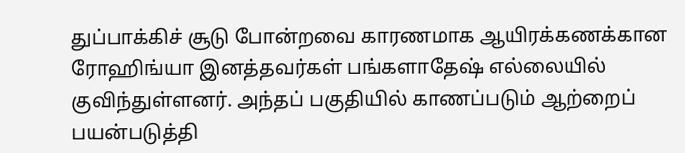துப்பாக்கிச் சூடு போன்றவை காரணமாக ஆயிரக்கணக்கான ரோஹிங்யா இனத்தவர்கள் பங்களாதேஷ் எல்லையில் குவிந்துள்ளனர். அந்தப் பகுதியில் காணப்படும் ஆற்றைப் பயன்படுத்தி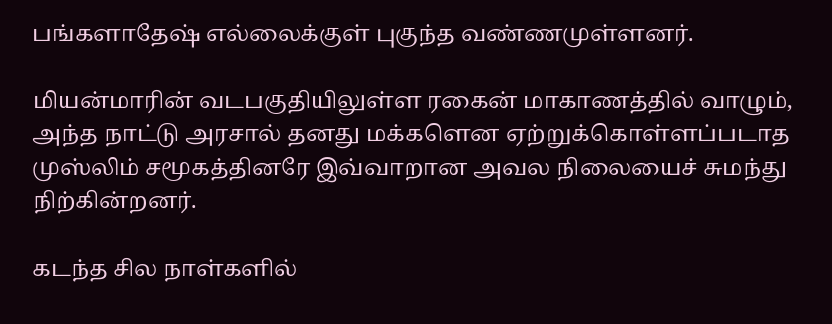பங்களாதேஷ் எல்லைக்குள் புகுந்த வண்ணமுள்ளனர்.

மியன்மாரின் வடபகுதியிலுள்ள ரகைன் மாகாணத்தில் வாழும், அந்த நாட்டு அரசால் தனது மக்களென ஏற்றுக்கொள்ளப்படாத முஸ்லிம் சமூகத்தினரே இவ்வாறான அவல நிலையைச் சுமந்து நிற்கின்றனர்.

கடந்த சில நாள்களில்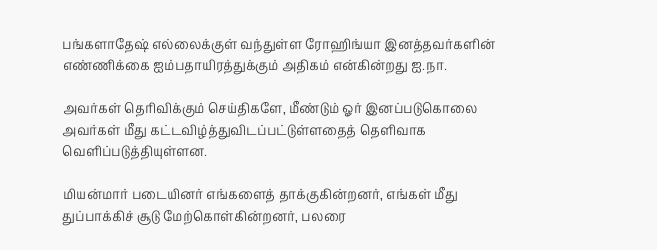பங்களாதேஷ் எல்லைக்குள் வந்துள்ள ரோஹிங்யா இனத்தவர்களின் எண்ணிக்கை ஐம்பதாயிரத்துக்கும் அதிகம் என்கின்றது ஐ.நா.

அவர்கள் தெரிவிக்கும் செய்திகளே, மீண்டும் ஓர் இனப்படுகொலை அவர்கள் மீது கட்டவிழ்த்துவிடப்பட்டுள்ளதைத் தெளிவாக வெளிப்படுத்தியுள்ளன.

மியன்மார் படையினர் எங்களைத் தாக்குகின்றனர், எங்கள் மீது துப்பாக்கிச் சூடு மேற்கொள்கின்றனர், பலரை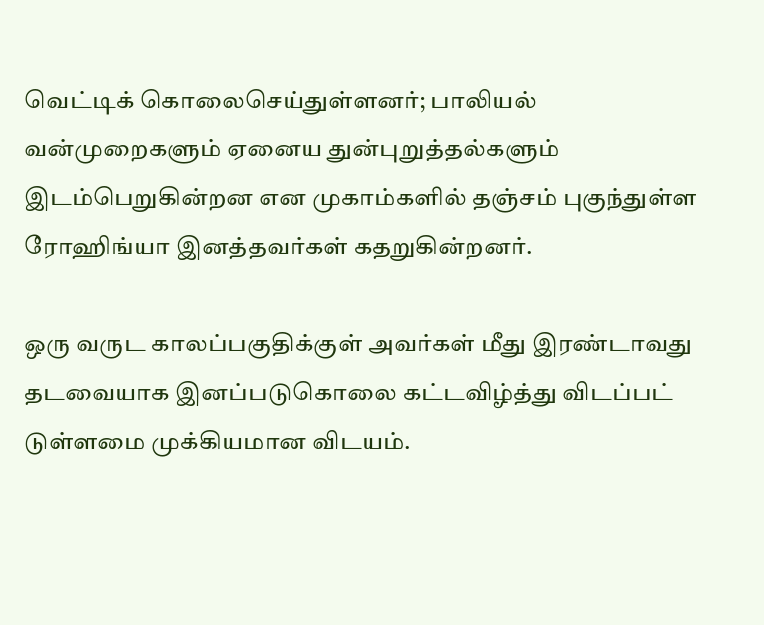வெட்டிக் கொலைசெய்துள்ளனர்; பாலியல் வன்முறைகளும் ஏனைய துன்புறுத்தல்களும் இடம்பெறுகின்றன என முகாம்களில் தஞ்சம் புகுந்துள்ள ரோஹிங்யா இனத்தவர்கள் கதறுகின்றனர்.

ஒரு வருட காலப்பகுதிக்குள் அவர்கள் மீது இரண்டாவது தடவையாக இனப்படுகொலை கட்டவிழ்த்து விடப்பட் டுள்ளமை முக்கியமான விடயம்.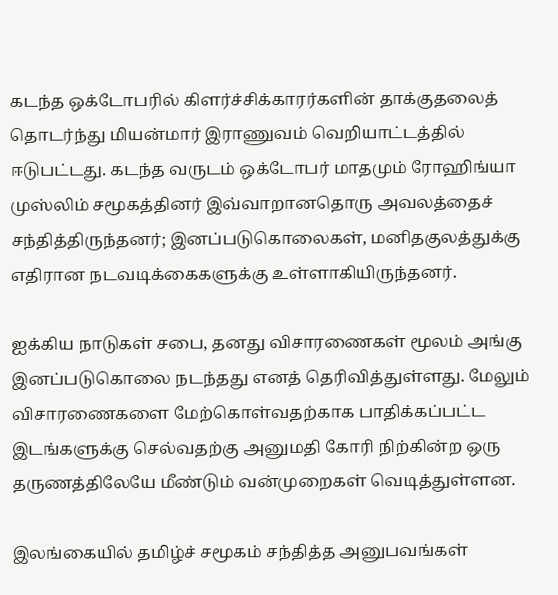கடந்த ஒக்டோபரில் கிளர்ச்சிக்காரர்களின் தாக்குதலைத் தொடர்ந்து மியன்மார் இராணுவம் வெறியாட்டத்தில் ஈடுபட்டது. கடந்த வருடம் ஒக்டோபர் மாதமும் ரோஹிங்யா முஸ்லிம் சமூகத்தினர் இவ்வாறானதொரு அவலத்தைச் சந்தித்திருந்தனர்; இனப்படுகொலைகள், மனிதகுலத்துக்கு எதிரான நடவடிக்கைகளுக்கு உள்ளாகியிருந்தனர்.

ஐக்கிய நாடுகள் சபை, தனது விசாரணைகள் மூலம் அங்கு இனப்படுகொலை நடந்தது எனத் தெரிவித்துள்ளது. மேலும் விசாரணைகளை மேற்கொள்வதற்காக பாதிக்கப்பட்ட இடங்களுக்கு செல்வதற்கு அனுமதி கோரி நிற்கின்ற ஒரு தருணத்திலேயே மீண்டும் வன்முறைகள் வெடித்துள்ளன.

இலங்கையில் தமிழ்ச் சமூகம் சந்தித்த அனுபவங்கள்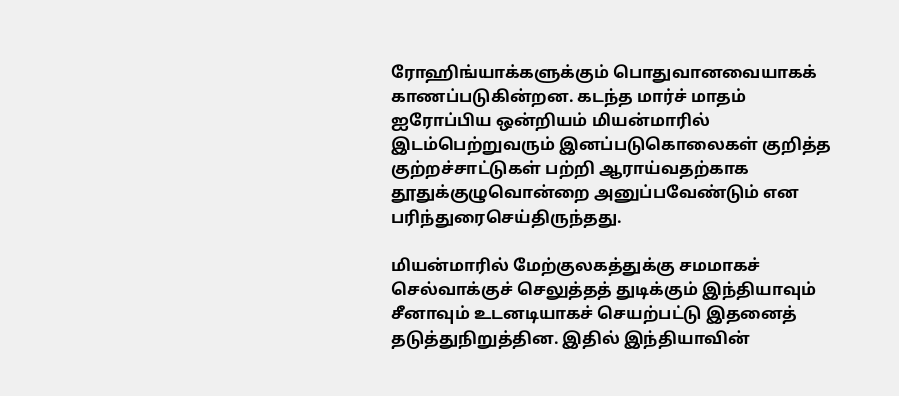ரோஹிங்யாக்களுக்கும் பொதுவானவையாகக் காணப்படுகின்றன. கடந்த மார்ச் மாதம் ஐரோப்பிய ஒன்றியம் மியன்மாரில் இடம்பெற்றுவரும் இனப்படுகொலைகள் குறித்த குற்றச்சாட்டுகள் பற்றி ஆராய்வதற்காக தூதுக்குழுவொன்றை அனுப்பவேண்டும் என பரிந்துரைசெய்திருந்தது.

மியன்மாரில் மேற்குலகத்துக்கு சமமாகச் செல்வாக்குச் செலுத்தத் துடிக்கும் இந்தியாவும் சீனாவும் உடனடியாகச் செயற்பட்டு இதனைத் தடுத்துநிறுத்தின. இதில் இந்தியாவின்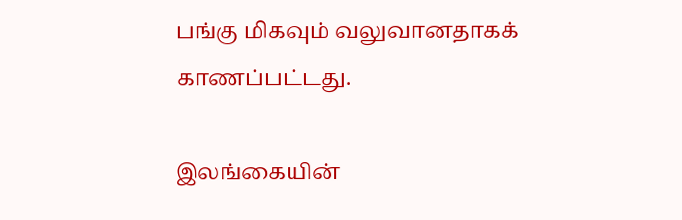பங்கு மிகவும் வலுவானதாகக் காணப்பட்டது.

இலங்கையின்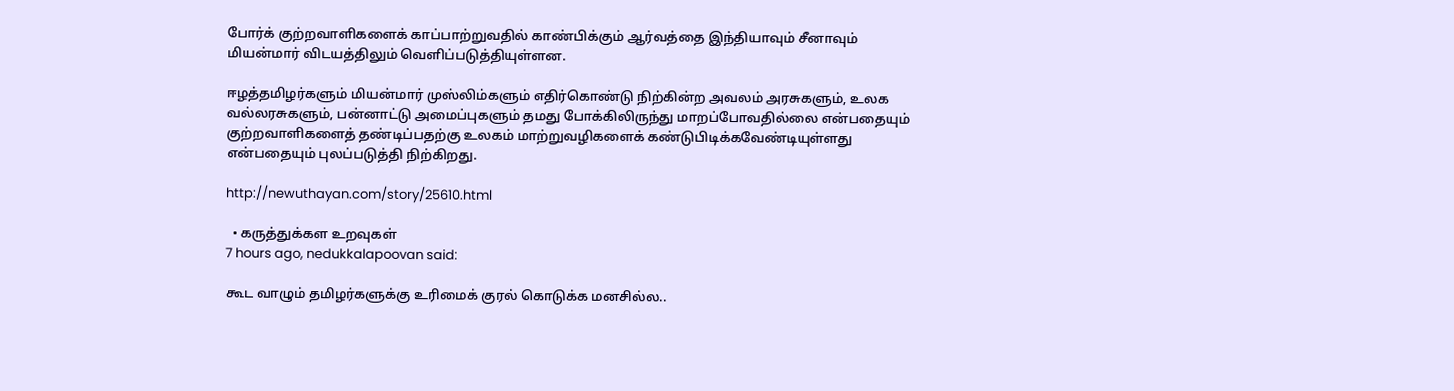போர்க் குற்றவாளிகளைக் காப்பாற்றுவதில் காண்பிக்கும் ஆர்வத்தை இந்தியாவும் சீனாவும் மியன்மார் விடயத்திலும் வெளிப்படுத்தியுள்ளன.

ஈழத்தமிழர்களும் மியன்மார் முஸ்லிம்களும் எதிர்கொண்டு நிற்கின்ற அவலம் அரசுகளும், உலக வல்லரசுகளும், பன்னாட்டு அமைப்புகளும் தமது போக்கிலிருந்து மாறப்போவதில்லை என்பதையும் குற்றவாளிகளைத் தண்டிப்பதற்கு உலகம் மாற்றுவழிகளைக் கண்டுபிடிக்கவேண்டியுள்ளது என்பதையும் புலப்படுத்தி நிற்கிறது.

http://newuthayan.com/story/25610.html

  • கருத்துக்கள உறவுகள்
7 hours ago, nedukkalapoovan said:

கூட வாழும் தமிழர்களுக்கு உரிமைக் குரல் கொடுக்க மனசில்ல..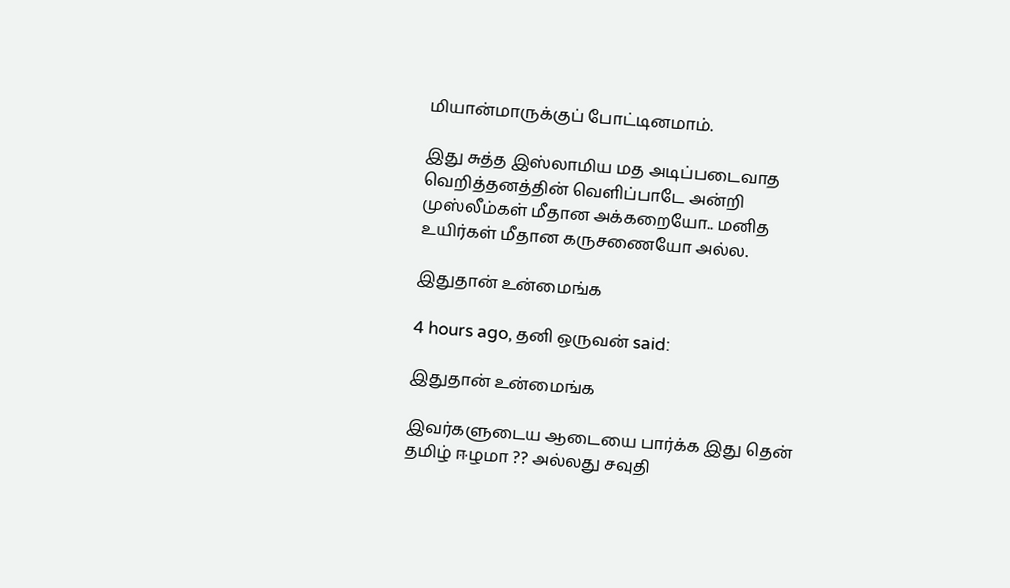மியான்மாருக்குப் போட்டினமாம்.

இது சுத்த இஸ்லாமிய மத அடிப்படைவாத வெறித்தனத்தின் வெளிப்பாடே அன்றி முஸ்லீம்கள் மீதான அக்கறையோ.. மனித உயிர்கள் மீதான கருசணையோ அல்ல.

இதுதான் உன்மைங்க

4 hours ago, தனி ஒருவன் said:

இதுதான் உன்மைங்க

இவர்களுடைய ஆடையை பார்க்க இது தென் தமிழ் ஈழமா ?? அல்லது சவுதி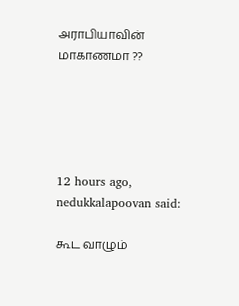அராபியாவின் மாகாணமா ??





12 hours ago, nedukkalapoovan said:

கூட வாழும்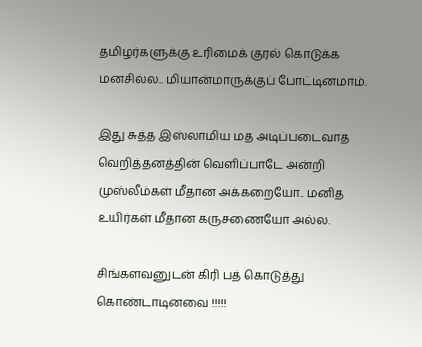தமிழர்களுக்கு உரிமைக் குரல் கொடுக்க மனசில்ல.. மியான்மாருக்குப் போட்டினமாம்.

இது சுத்த இஸ்லாமிய மத அடிப்படைவாத வெறித்தனத்தின் வெளிப்பாடே அன்றி முஸ்லீம்கள் மீதான அக்கறையோ.. மனித உயிர்கள் மீதான கருசணையோ அல்ல.

சிங்களவனுடன் கிரி பத் கொடுத்து கொண்டாடினவை !!!!!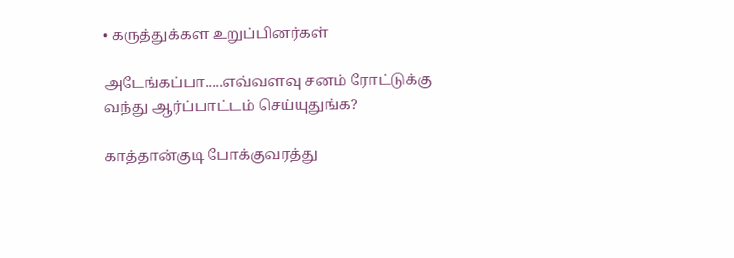• கருத்துக்கள உறுப்பினர்கள்

அடேங்கப்பா.....எவ்வளவு சனம் ரோட்டுக்கு வந்து ஆர்ப்பாட்டம் செய்யுதுங்க?

காத்தான்குடி போக்குவரத்து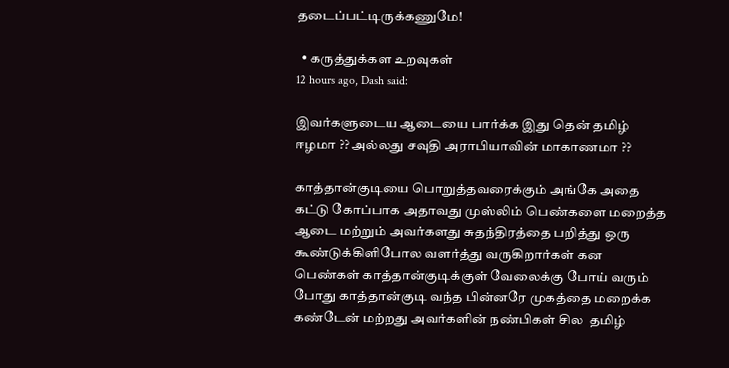தடைப்பட்டிருக்கணுமே!

  • கருத்துக்கள உறவுகள்
12 hours ago, Dash said:

இவர்களுடைய ஆடையை பார்க்க இது தென் தமிழ் ஈழமா ?? அல்லது சவுதி அராபியாவின் மாகாணமா ??

காத்தான்குடியை பொறுத்தவரைக்கும் அங்கே அதை கட்டு கோப்பாக அதாவது முஸ்லிம் பெண்களை மறைத்த ஆடை மற்றும் அவர்களது சுதந்திரத்தை பறித்து ஒரு கூண்டுக்கிளிபோல வளர்த்து வருகிறார்கள் கன பெண்கள் காத்தான்குடிக்குள் வேலைக்கு போய் வரும் போது காத்தான்குடி வந்த பின்னரே முகத்தை மறைக்க கண்டேன் மற்றது அவர்களின் நண்பிகள் சில  தமிழ்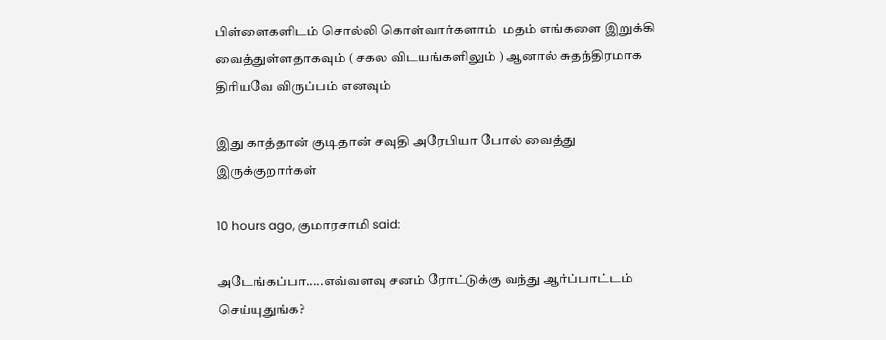பிள்ளைகளிடம் சொல்லி கொள்வார்களாம்  மதம் எங்களை இறுக்கி வைத்துள்ளதாகவும் ( சகல விடயங்களிலும் ) ஆனால் சுதந்திரமாக திரியவே விருப்பம் எனவும்

இது காத்தான் குடிதான் சவுதி அரேபியா போல் வைத்து இருக்குறார்கள்

10 hours ago, குமாரசாமி said:

அடேங்கப்பா.....எவ்வளவு சனம் ரோட்டுக்கு வந்து ஆர்ப்பாட்டம் செய்யுதுங்க?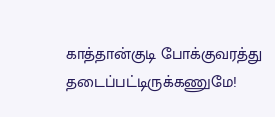காத்தான்குடி போக்குவரத்து தடைப்பட்டிருக்கணுமே!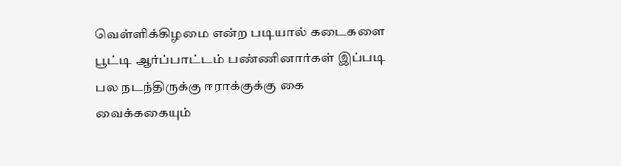வெள்ளிக்கிழமை என்ற படியால் கடைகளை பூட்டி ஆர்ப்பாட்டம் பண்ணினார்கள் இப்படி பல நடந்திருக்கு ஈராக்குக்கு கை வைக்ககையும்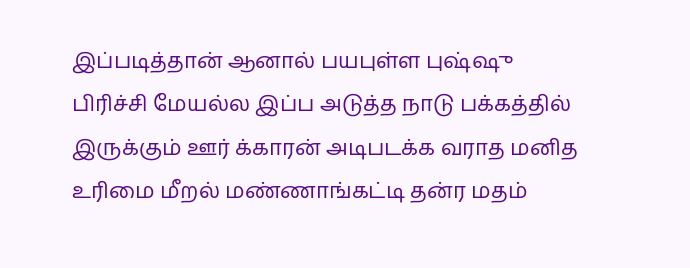இப்படித்தான் ஆனால் பயபுள்ள புஷ்ஷு பிரிச்சி மேயல்ல இப்ப அடுத்த நாடு பக்கத்தில் இருக்கும் ஊர் க்காரன் அடிபடக்க வராத மனித உரிமை மீறல் மண்ணாங்கட்டி தன்ர மதம்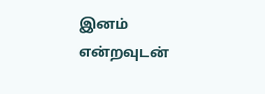இனம் என்றவுடன்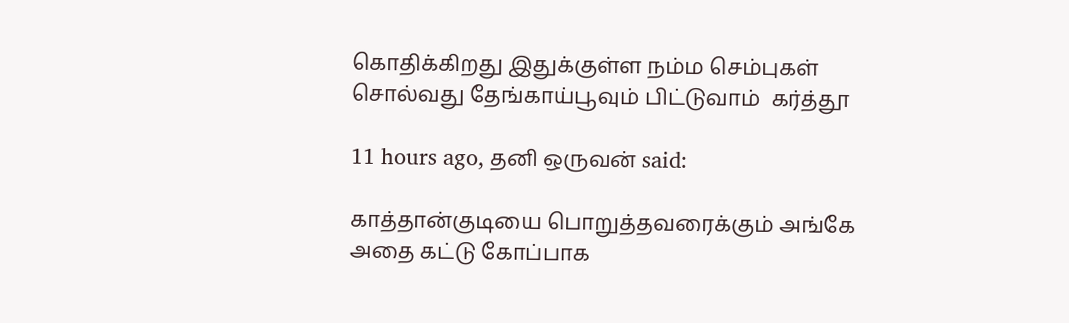கொதிக்கிறது இதுக்குள்ள நம்ம செம்புகள் சொல்வது தேங்காய்பூவும் பிட்டுவாம்  கர்த்தூ

11 hours ago, தனி ஒருவன் said:

காத்தான்குடியை பொறுத்தவரைக்கும் அங்கே அதை கட்டு கோப்பாக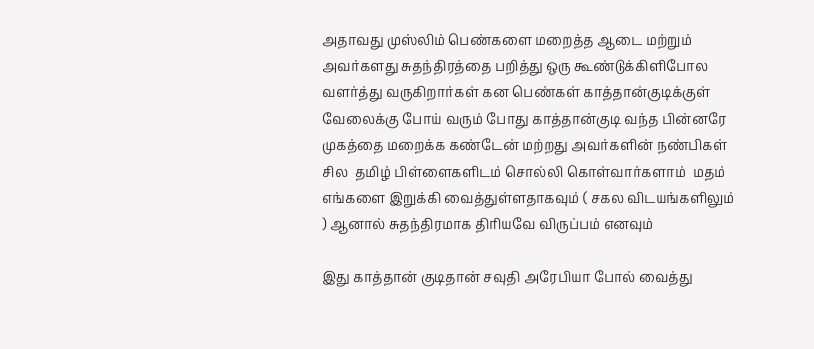அதாவது முஸ்லிம் பெண்களை மறைத்த ஆடை மற்றும் அவர்களது சுதந்திரத்தை பறித்து ஒரு கூண்டுக்கிளிபோல வளர்த்து வருகிறார்கள் கன பெண்கள் காத்தான்குடிக்குள் வேலைக்கு போய் வரும் போது காத்தான்குடி வந்த பின்னரே முகத்தை மறைக்க கண்டேன் மற்றது அவர்களின் நண்பிகள் சில  தமிழ் பிள்ளைகளிடம் சொல்லி கொள்வார்களாம்  மதம் எங்களை இறுக்கி வைத்துள்ளதாகவும் ( சகல விடயங்களிலும் ) ஆனால் சுதந்திரமாக திரியவே விருப்பம் எனவும்

இது காத்தான் குடிதான் சவுதி அரேபியா போல் வைத்து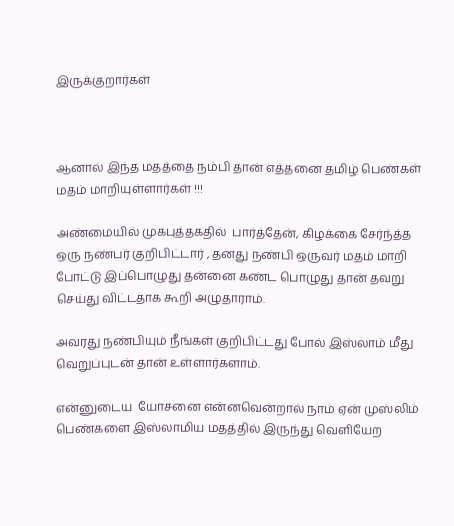இருக்குறார்கள்



ஆனால் இந்த மதத்தை நம்பி தான் எத்தனை தமிழ் பெண்கள் மதம் மாறியுள்ளார்கள் !!!

அண்மையில் முகபுத்தகதில்  பார்த்தேன், கிழக்கை சேர்ந்த்த ஒரு நண்பர் குறிபிட்டார் , தனது நண்பி ஒருவர் மதம் மாறி போட்டு இப்பொழுது தன்னை கண்ட பொழுது தான் தவறு செய்து விட்டதாக கூறி அழுதாராம்.

அவரது நண்பியும் நீங்கள் குறிபிட்டது போல் இஸ்லாம் மீது வெறுப்புடன் தான் உள்ளார்களாம்.

என்னுடைய  யோசனை என்னவென்றால் நாம் ஏன் முஸ்லிம் பெண்களை இஸ்லாமிய மதத்தில் இருந்து வெளியேற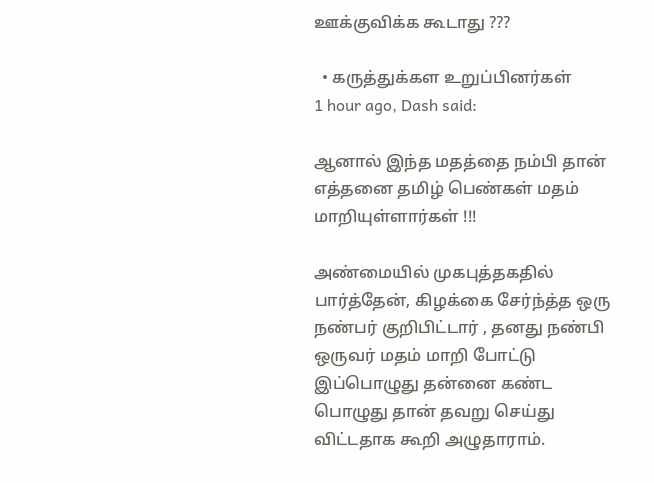ஊக்குவிக்க கூடாது ???

  • கருத்துக்கள உறுப்பினர்கள்
1 hour ago, Dash said:

ஆனால் இந்த மதத்தை நம்பி தான் எத்தனை தமிழ் பெண்கள் மதம் மாறியுள்ளார்கள் !!!

அண்மையில் முகபுத்தகதில்  பார்த்தேன், கிழக்கை சேர்ந்த்த ஒரு நண்பர் குறிபிட்டார் , தனது நண்பி ஒருவர் மதம் மாறி போட்டு இப்பொழுது தன்னை கண்ட பொழுது தான் தவறு செய்து விட்டதாக கூறி அழுதாராம்.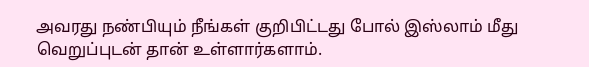அவரது நண்பியும் நீங்கள் குறிபிட்டது போல் இஸ்லாம் மீது வெறுப்புடன் தான் உள்ளார்களாம்.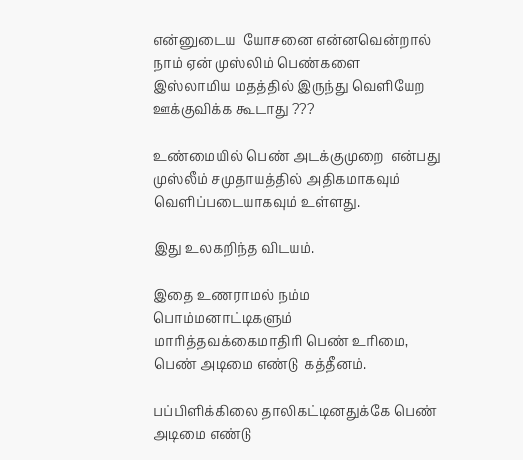என்னுடைய  யோசனை என்னவென்றால் நாம் ஏன் முஸ்லிம் பெண்களை இஸ்லாமிய மதத்தில் இருந்து வெளியேற ஊக்குவிக்க கூடாது ???

உண்மையில் பெண் அடக்குமுறை  என்பது  முஸ்லீம் சமுதாயத்தில் அதிகமாகவும் வெளிப்படையாகவும் உள்ளது.

இது உலகறிந்த விடயம்.

இதை உணராமல் நம்ம பொம்மனாட்டிகளும் மாரித்தவக்கைமாதிரி பெண் உரிமை, பெண் அடிமை எண்டு  கத்தீனம்.

பப்பிளிக்கிலை தாலிகட்டினதுக்கே பெண் அடிமை எண்டு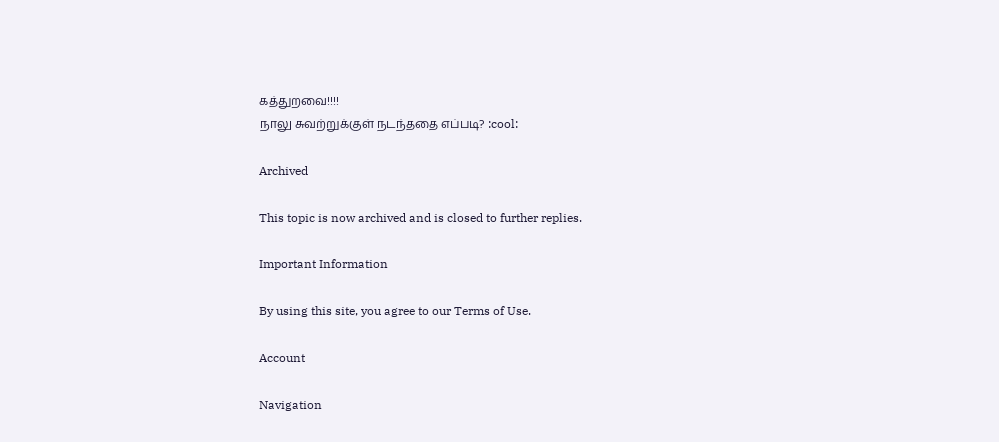கத்துறவை!!!!
நாலு சுவற்றுக்குள் நடந்ததை எப்படி? :cool:

Archived

This topic is now archived and is closed to further replies.

Important Information

By using this site, you agree to our Terms of Use.

Account

Navigation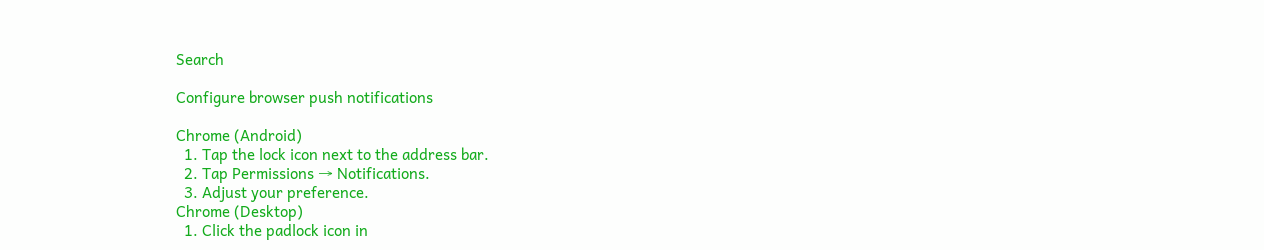Search

Configure browser push notifications

Chrome (Android)
  1. Tap the lock icon next to the address bar.
  2. Tap Permissions → Notifications.
  3. Adjust your preference.
Chrome (Desktop)
  1. Click the padlock icon in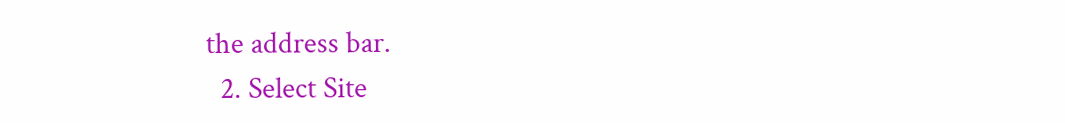the address bar.
  2. Select Site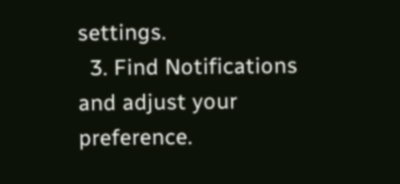settings.
  3. Find Notifications and adjust your preference.